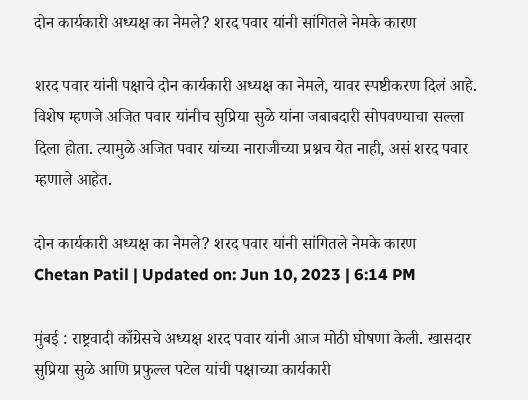दोन कार्यकारी अध्यक्ष का नेमले? शरद पवार यांनी सांगितले नेमके कारण

शरद पवार यांनी पक्षाचे दोन कार्यकारी अध्यक्ष का नेमले, यावर स्पष्टीकरण दिलं आहे. विशेष म्हणजे अजित पवार यांनीच सुप्रिया सुळे यांना जबाबदारी सोपवण्याचा सल्ला दिला होता. त्यामुळे अजित पवार यांच्या नाराजीच्या प्रश्नच येत नाही, असं शरद पवार म्हणाले आहेत.

दोन कार्यकारी अध्यक्ष का नेमले? शरद पवार यांनी सांगितले नेमके कारण
Chetan Patil | Updated on: Jun 10, 2023 | 6:14 PM

मुंबई : राष्ट्रवादी काँग्रेसचे अध्यक्ष शरद पवार यांनी आज मोठी घोषणा केली. खासदार सुप्रिया सुळे आणि प्रफुल्ल पटेल यांची पक्षाच्या कार्यकारी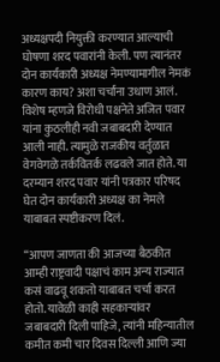अध्यक्षपदी नियुक्ती करण्यात आल्याची घोषणा शरद पवारांनी केली. पण त्यानंतर दोन कार्यकारी अध्यक्ष नेमण्यामागील नेमकं कारण काय? अशा चर्चांना उधाण आलं. विशेष म्हणजे विरोधी पक्षनेते अजित पवार यांना कुठलीही नवी जबाबदारी देण्यात आली नाही. त्यामुळे राजकीय वर्तुळात वेगवेगळे तर्कवितर्क लढवले जात होते. या दरम्यान शरद पवार यांनी पत्रकार परिषद घेत दोन कार्यकारी अध्यक्ष का नेमले याबाबत स्पष्टीकरण दिलं.

“आपण जाणता की आजच्या बैठकीत आम्ही राष्ट्रवादी पक्षाचं काम अन्य राज्यात कसं वाढवू शकतो याबाबत चर्चा करत होतो. यावेळी काही सहकाऱ्यांवर जबाबदारी दिली पाहिजे, त्यांनी महिन्यातील कमीत कमी चार दिवस दिल्ली आणि ज्या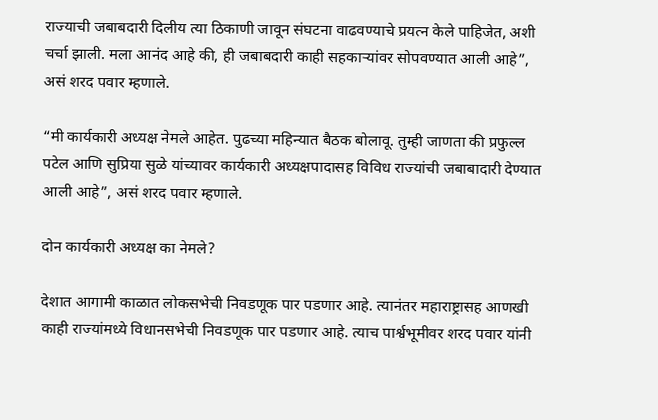राज्याची जबाबदारी दिलीय त्या ठिकाणी जावून संघटना वाढवण्याचे प्रयत्न केले पाहिजेत, अशी चर्चा झाली. मला आनंद आहे की, ही जबाबदारी काही सहकाऱ्यांवर सोपवण्यात आली आहे”, असं शरद पवार म्हणाले.

“मी कार्यकारी अध्यक्ष नेमले आहेत. पुढच्या महिन्यात बैठक बोलावू. तुम्ही जाणता की प्रफुल्ल पटेल आणि सुप्रिया सुळे यांच्यावर कार्यकारी अध्यक्षपादासह विविध राज्यांची जबाबादारी देण्यात आली आहे”, असं शरद पवार म्हणाले.

दोन कार्यकारी अध्यक्ष का नेमले?

देशात आगामी काळात लोकसभेची निवडणूक पार पडणार आहे. त्यानंतर महाराष्ट्रासह आणखी काही राज्यांमध्ये विधानसभेची निवडणूक पार पडणार आहे. त्याच पार्श्वभूमीवर शरद पवार यांनी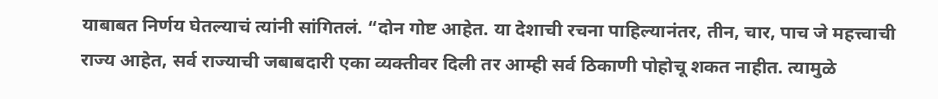याबाबत निर्णय घेतल्याचं त्यांनी सांगितलं. “दोन गोष्ट आहेत. या देशाची रचना पाहिल्यानंतर, तीन, चार, पाच जे महत्त्वाची राज्य आहेत, सर्व राज्याची जबाबदारी एका व्यक्तीवर दिली तर आम्ही सर्व ठिकाणी पोहोचू शकत नाहीत. त्यामुळे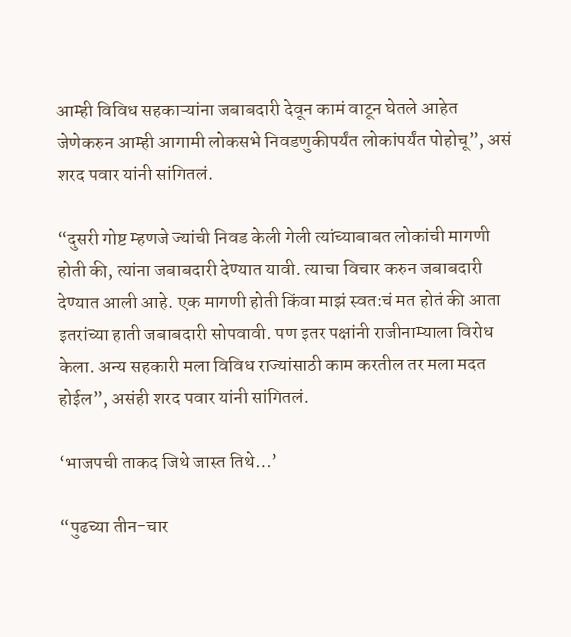आम्ही विविध सहकाऱ्यांना जबाबदारी देवून कामं वाटून घेतले आहेत जेणेकरुन आम्ही आगामी लोकसभे निवडणुकीपर्यंत लोकांपर्यंत पोहोचू”, असं शरद पवार यांनी सांगितलं.

“दुसरी गोष्ट म्हणजे ज्यांची निवड केली गेली त्यांच्याबाबत लोकांची मागणी होती की, त्यांना जबाबदारी देण्यात यावी. त्याचा विचार करुन जबाबदारी देण्यात आली आहे. एक मागणी होती किंवा माझं स्वत:चं मत होतं की आता इतरांच्या हाती जबाबदारी सोपवावी. पण इतर पक्षांनी राजीनाम्याला विरोध केला. अन्य सहकारी मला विविध राज्यांसाठी काम करतील तर मला मदत होईल”, असंही शरद पवार यांनी सांगितलं.

‘भाजपची ताकद जिथे जास्त तिथे…’

“पुढच्या तीन-चार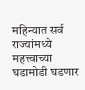महिन्यात सर्व राज्यांमध्ये महत्त्वाच्या घडामोडी घडणार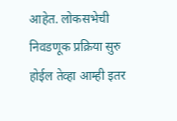आहेत. लोकसभेची निवडणूक प्रक्रिया सुरु होईल तेव्हा आम्ही इतर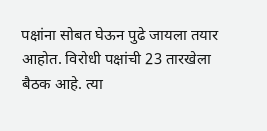पक्षांना सोबत घेऊन पुढे जायला तयार आहोत. विरोधी पक्षांची 23 तारखेला बैठक आहे. त्या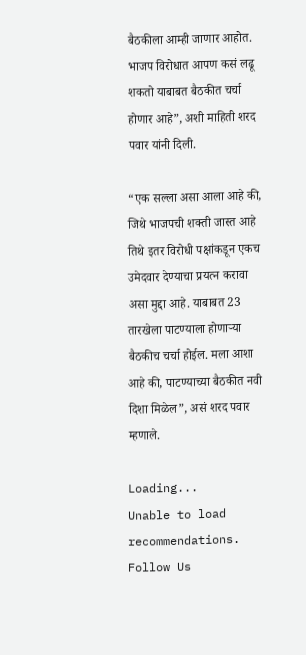बैठकीला आम्ही जाणार आहोत. भाजप विरोधात आपण कसं लढू शकतो याबाबत बैठकीत चर्चा होणार आहे”, अशी माहिती शरद पवार यांनी दिली.

“एक सल्ला असा आला आहे की, जिथे भाजपची शक्ती जास्त आहे तिथे इतर विरोधी पक्षांकडून एकच उमेदवार देण्याचा प्रयत्न करावा असा मुद्दा आहे. याबाबत 23 तारखेला पाटण्याला होणाऱ्या बैठकीच चर्चा होईल. मला आशा आहे की, पाटण्याच्या बैठकीत नवी दिशा मिळेल”, असं शरद पवार म्हणाले.

Loading...
Unable to load recommendations.
Follow Us